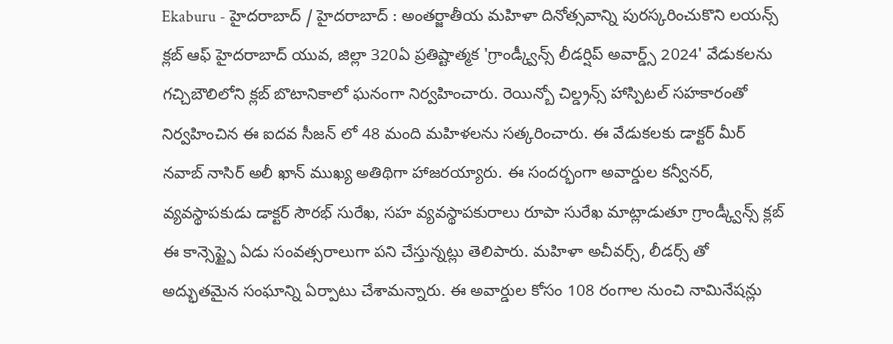Ekaburu - హైదరాబాద్ / హైదరాబాద్ : అంతర్జాతీయ మహిళా దినోత్సవాన్ని పురస్కరించుకొని లయన్స్ క్లబ్ ఆఫ్ హైదరాబాద్ యువ, జిల్లా 320ఏ ప్రతిష్టాత్మక 'గ్రాండ్క్వీన్స్ లీడర్షిప్ అవార్డ్స్ 2024' వేడుకలను గచ్చిబౌలిలోని క్లబ్ బొటానికాలో ఘనంగా నిర్వహించారు. రెయిన్బో చిల్డ్రన్స్ హాస్పిటల్ సహకారంతో నిర్వహించిన ఈ ఐదవ సీజన్ లో 48 మంది మహిళలను సత్కరించారు. ఈ వేడుకలకు డాక్టర్ మీర్ నవాబ్ నాసిర్ అలీ ఖాన్ ముఖ్య అతిథిగా హాజరయ్యారు. ఈ సందర్భంగా అవార్డుల కన్వీనర్, వ్యవస్థాపకుడు డాక్టర్ సౌరభ్ సురేఖ, సహ వ్యవస్థాపకురాలు రూపా సురేఖ మాట్లాడుతూ గ్రాండ్క్వీన్స్ క్లబ్ ఈ కాన్సెప్ట్పై ఏడు సంవత్సరాలుగా పని చేస్తున్నట్లు తెలిపారు. మహిళా అచీవర్స్, లీడర్స్ తో అద్భుతమైన సంఘాన్ని ఏర్పాటు చేశామన్నారు. ఈ అవార్డుల కోసం 108 రంగాల నుంచి నామినేషన్లు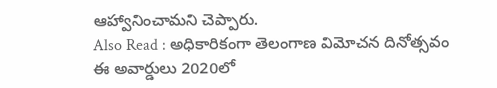ఆహ్వానించామని చెప్పారు.
Also Read : అధికారికంగా తెలంగాణ విమోచన దినోత్సవం
ఈ అవార్డులు 2020లో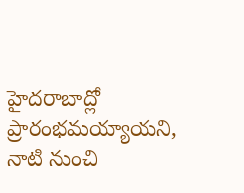హైదరాబాద్లో ప్రారంభమయ్యాయని, నాటి నుంచి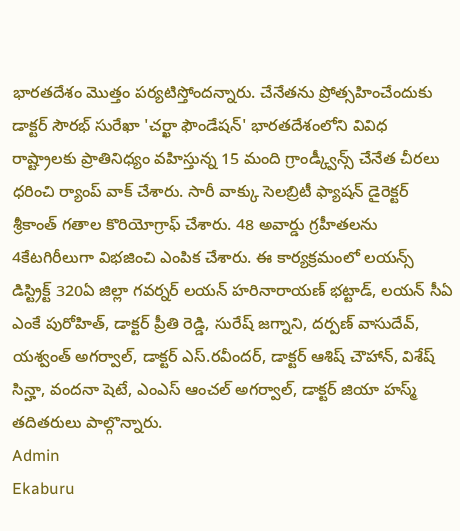భారతదేశం మొత్తం పర్యటిస్తోందన్నారు. చేనేతను ప్రోత్సహించేందుకు డాక్టర్ సౌరభ్ సురేఖా 'చర్ఖా ఫౌండేషన్' భారతదేశంలోని వివిధ రాష్ట్రాలకు ప్రాతినిధ్యం వహిస్తున్న 15 మంది గ్రాండ్క్వీన్స్ చేనేత చీరలు ధరించి ర్యాంప్ వాక్ చేశారు. సారీ వాక్కు సెలబ్రిటీ ఫ్యాషన్ డైరెక్టర్ శ్రీకాంత్ గతాల కొరియోగ్రాఫ్ చేశారు. 48 అవార్డు గ్రహీతలను 4కేటగిరీలుగా విభజించి ఎంపిక చేశారు. ఈ కార్యక్రమంలో లయన్స్ డిస్ట్రిక్ట్ 320ఏ జిల్లా గవర్నర్ లయన్ హరినారాయణ్ భట్టాడ్, లయన్ సీఏ ఎంకే పురోహిత్, డాక్టర్ ప్రీతి రెడ్డి, సురేష్ జగ్నాని, దర్పణ్ వాసుదేవ్, యశ్వంత్ అగర్వాల్, డాక్టర్ ఎస్.రవీందర్, డాక్టర్ ఆశిష్ చౌహాన్, విశేష్ సిన్హా, వందనా షెటే, ఎంఎస్ ఆంచల్ అగర్వాల్, డాక్టర్ జియా హస్మ్ తదితరులు పాల్గొన్నారు.
Admin
Ekaburu